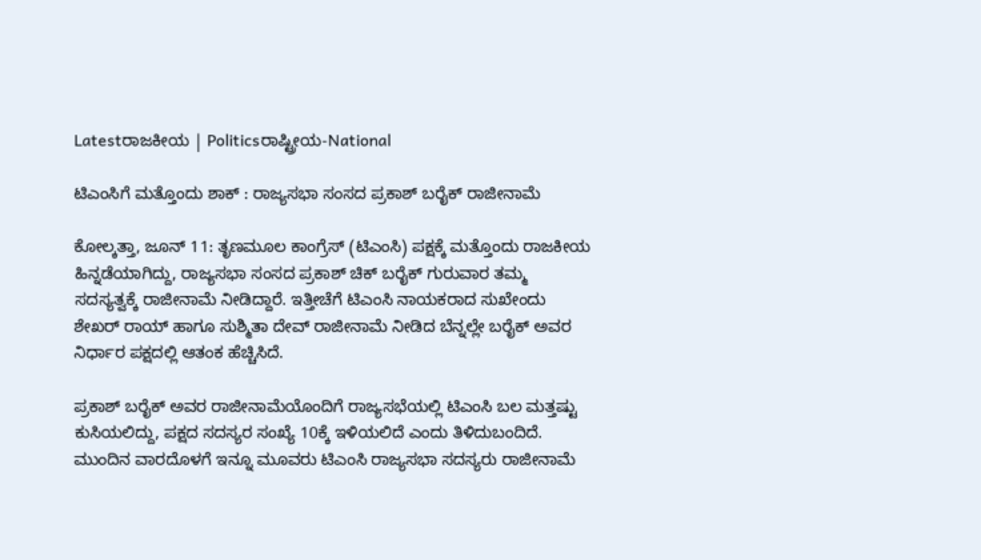Latestರಾಜಕೀಯ | Politicsರಾಷ್ಟ್ರೀಯ-National

ಟಿಎಂಸಿಗೆ ಮತ್ತೊಂದು ಶಾಕ್‌ : ರಾಜ್ಯಸಭಾ ಸಂಸದ ಪ್ರಕಾಶ್ ಬರೈಕ್ ರಾಜೀನಾಮೆ

ಕೋಲ್ಕತ್ತಾ, ಜೂನ್ 11: ತೃಣಮೂಲ ಕಾಂಗ್ರೆಸ್‌ (ಟಿಎಂಸಿ) ಪಕ್ಷಕ್ಕೆ ಮತ್ತೊಂದು ರಾಜಕೀಯ ಹಿನ್ನಡೆಯಾಗಿದ್ದು, ರಾಜ್ಯಸಭಾ ಸಂಸದ ಪ್ರಕಾಶ್ ಚಿಕ್ ಬರೈಕ್ ಗುರುವಾರ ತಮ್ಮ ಸದಸ್ಯತ್ವಕ್ಕೆ ರಾಜೀನಾಮೆ ನೀಡಿದ್ದಾರೆ. ಇತ್ತೀಚೆಗೆ ಟಿಎಂಸಿ ನಾಯಕರಾದ ಸುಖೇಂದು ಶೇಖರ್ ರಾಯ್ ಹಾಗೂ ಸುಶ್ಮಿತಾ ದೇವ್ ರಾಜೀನಾಮೆ ನೀಡಿದ ಬೆನ್ನಲ್ಲೇ ಬರೈಕ್ ಅವರ ನಿರ್ಧಾರ ಪಕ್ಷದಲ್ಲಿ ಆತಂಕ ಹೆಚ್ಚಿಸಿದೆ.

ಪ್ರಕಾಶ್ ಬರೈಕ್ ಅವರ ರಾಜೀನಾಮೆಯೊಂದಿಗೆ ರಾಜ್ಯಸಭೆಯಲ್ಲಿ ಟಿಎಂಸಿ ಬಲ ಮತ್ತಷ್ಟು ಕುಸಿಯಲಿದ್ದು, ಪಕ್ಷದ ಸದಸ್ಯರ ಸಂಖ್ಯೆ 10ಕ್ಕೆ ಇಳಿಯಲಿದೆ ಎಂದು ತಿಳಿದುಬಂದಿದೆ. ಮುಂದಿನ ವಾರದೊಳಗೆ ಇನ್ನೂ ಮೂವರು ಟಿಎಂಸಿ ರಾಜ್ಯಸಭಾ ಸದಸ್ಯರು ರಾಜೀನಾಮೆ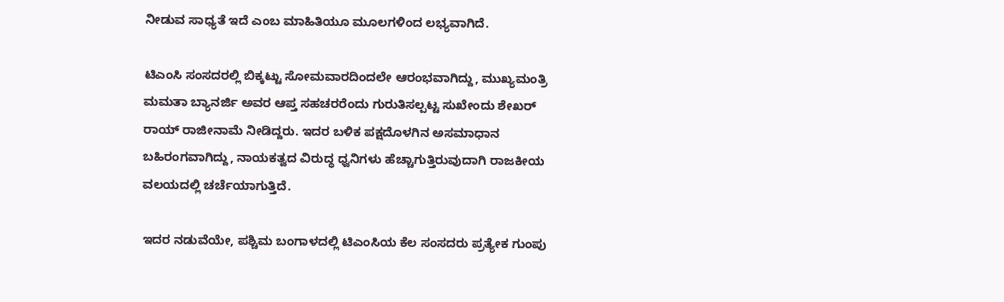ನೀಡುವ ಸಾಧ್ಯತೆ ಇದೆ ಎಂಬ ಮಾಹಿತಿಯೂ ಮೂಲಗಳಿಂದ ಲಭ್ಯವಾಗಿದೆ.

ಟಿಎಂಸಿ ಸಂಸದರಲ್ಲಿ ಬಿಕ್ಕಟ್ಟು ಸೋಮವಾರದಿಂದಲೇ ಆರಂಭವಾಗಿದ್ದು, ಮುಖ್ಯಮಂತ್ರಿ ಮಮತಾ ಬ್ಯಾನರ್ಜಿ ಅವರ ಆಪ್ತ ಸಹಚರರೆಂದು ಗುರುತಿಸಲ್ಪಟ್ಟ ಸುಖೇಂದು ಶೇಖರ್ ರಾಯ್ ರಾಜೀನಾಮೆ ನೀಡಿದ್ದರು. ಇದರ ಬಳಿಕ ಪಕ್ಷದೊಳಗಿನ ಅಸಮಾಧಾನ ಬಹಿರಂಗವಾಗಿದ್ದು, ನಾಯಕತ್ವದ ವಿರುದ್ಧ ಧ್ವನಿಗಳು ಹೆಚ್ಚಾಗುತ್ತಿರುವುದಾಗಿ ರಾಜಕೀಯ ವಲಯದಲ್ಲಿ ಚರ್ಚೆಯಾಗುತ್ತಿದೆ.

ಇದರ ನಡುವೆಯೇ, ಪಶ್ಚಿಮ ಬಂಗಾಳದಲ್ಲಿ ಟಿಎಂಸಿಯ ಕೆಲ ಸಂಸದರು ಪ್ರತ್ಯೇಕ ಗುಂಪು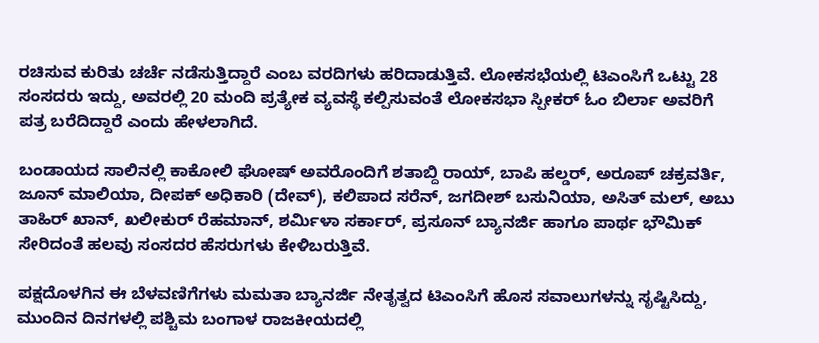ರಚಿಸುವ ಕುರಿತು ಚರ್ಚೆ ನಡೆಸುತ್ತಿದ್ದಾರೆ ಎಂಬ ವರದಿಗಳು ಹರಿದಾಡುತ್ತಿವೆ. ಲೋಕಸಭೆಯಲ್ಲಿ ಟಿಎಂಸಿಗೆ ಒಟ್ಟು 28 ಸಂಸದರು ಇದ್ದು, ಅವರಲ್ಲಿ 20 ಮಂದಿ ಪ್ರತ್ಯೇಕ ವ್ಯವಸ್ಥೆ ಕಲ್ಪಿಸುವಂತೆ ಲೋಕಸಭಾ ಸ್ಪೀಕರ್ ಓಂ ಬಿರ್ಲಾ ಅವರಿಗೆ ಪತ್ರ ಬರೆದಿದ್ದಾರೆ ಎಂದು ಹೇಳಲಾಗಿದೆ.

ಬಂಡಾಯದ ಸಾಲಿನಲ್ಲಿ ಕಾಕೋಲಿ ಘೋಷ್ ಅವರೊಂದಿಗೆ ಶತಾಬ್ದಿ ರಾಯ್, ಬಾಪಿ ಹಲ್ಡರ್, ಅರೂಪ್ ಚಕ್ರವರ್ತಿ, ಜೂನ್ ಮಾಲಿಯಾ, ದೀಪಕ್ ಅಧಿಕಾರಿ (ದೇವ್), ಕಲಿಪಾದ ಸರೆನ್, ಜಗದೀಶ್ ಬಸುನಿಯಾ, ಅಸಿತ್ ಮಲ್, ಅಬು ತಾಹಿರ್ ಖಾನ್, ಖಲೀಕುರ್ ರೆಹಮಾನ್, ಶರ್ಮಿಳಾ ಸರ್ಕಾರ್, ಪ್ರಸೂನ್ ಬ್ಯಾನರ್ಜಿ ಹಾಗೂ ಪಾರ್ಥ ಭೌಮಿಕ್ ಸೇರಿದಂತೆ ಹಲವು ಸಂಸದರ ಹೆಸರುಗಳು ಕೇಳಿಬರುತ್ತಿವೆ.

ಪಕ್ಷದೊಳಗಿನ ಈ ಬೆಳವಣಿಗೆಗಳು ಮಮತಾ ಬ್ಯಾನರ್ಜಿ ನೇತೃತ್ವದ ಟಿಎಂಸಿಗೆ ಹೊಸ ಸವಾಲುಗಳನ್ನು ಸೃಷ್ಟಿಸಿದ್ದು, ಮುಂದಿನ ದಿನಗಳಲ್ಲಿ ಪಶ್ಚಿಮ ಬಂಗಾಳ ರಾಜಕೀಯದಲ್ಲಿ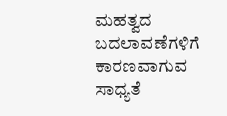ಮಹತ್ವದ ಬದಲಾವಣೆಗಳಿಗೆ ಕಾರಣವಾಗುವ ಸಾಧ್ಯತೆ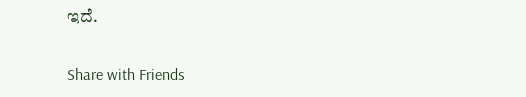ಇದೆ.

Share with Friends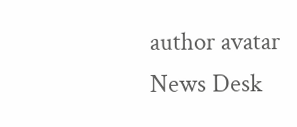author avatar
News Desk